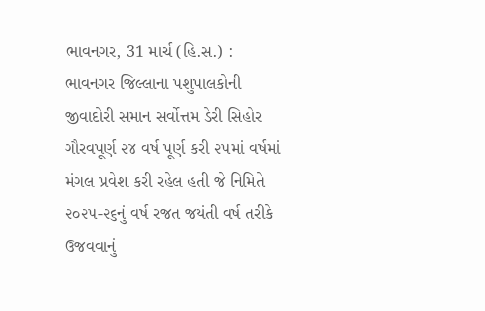ભાવનગર, 31 માર્ચ (હિ.સ.) : ભાવનગર જિલ્લાના પશુપાલકોની જીવાદોરી સમાન સર્વોત્તમ ડેરી સિહોર ગૌરવપૂર્ણ ૨૪ વર્ષ પૂર્ણ કરી ૨૫માં વર્ષમાં મંગલ પ્રવેશ કરી રહેલ હતી જે નિમિતે ૨૦૨૫-૨૬નું વર્ષ રજત જયંતી વર્ષ તરીકે ઉજવવાનું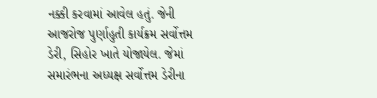નક્કી કરવામાં આવેલ હતું. જેની આજરોજ પુર્ણાહુતી કાર્યક્રમ સર્વોત્તમ ડેરી, સિહોર ખાતે યોજાયેલ. જેમાં સમારંભના અધ્યક્ષ સર્વોત્તમ ડેરીના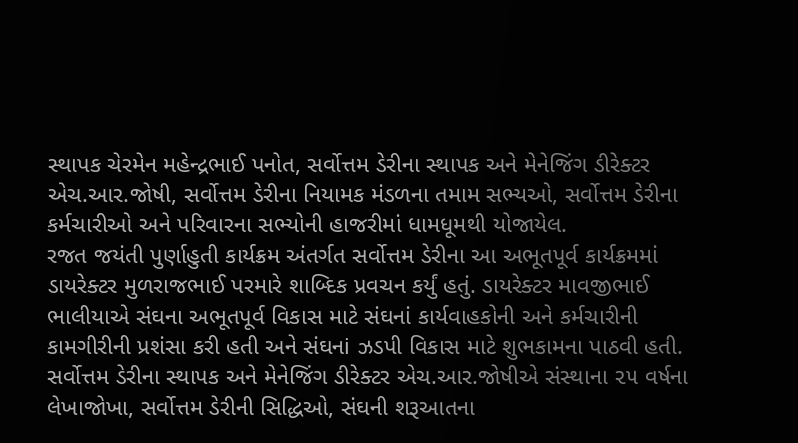સ્થાપક ચેરમેન મહેન્દ્રભાઈ પનોત, સર્વોત્તમ ડેરીના સ્થાપક અને મેનેજિંગ ડીરેક્ટર એચ.આર.જોષી, સર્વોત્તમ ડેરીના નિયામક મંડળના તમામ સભ્યઓ, સર્વોત્તમ ડેરીના કર્મચારીઓ અને પરિવારના સભ્યોની હાજરીમાં ધામધૂમથી યોજાયેલ.
રજત જયંતી પુર્ણાહુતી કાર્યક્રમ અંતર્ગત સર્વોત્તમ ડેરીના આ અભૂતપૂર્વ કાર્યક્રમમાં ડાયરેક્ટર મુળરાજભાઈ પરમારે શાબ્દિક પ્રવચન કર્યું હતું. ડાયરેક્ટર માવજીભાઈ ભાલીયાએ સંઘના અભૂતપૂર્વ વિકાસ માટે સંઘનાં કાર્યવાહકોની અને કર્મચારીની કામગીરીની પ્રશંસા કરી હતી અને સંઘનi ઝડપી વિકાસ માટે શુભકામના પાઠવી હતી. સર્વોત્તમ ડેરીના સ્થાપક અને મેનેજિંગ ડીરેક્ટર એચ.આર.જોષીએ સંસ્થાના ૨૫ વર્ષના લેખાજોખા, સર્વોત્તમ ડેરીની સિદ્ધિઓ, સંઘની શરૂઆતના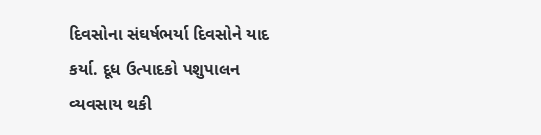દિવસોના સંઘર્ષભર્યા દિવસોને યાદ કર્યા. દૂધ ઉત્પાદકો પશુપાલન વ્યવસાય થકી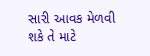સારી આવક મેળવી શકે તે માટે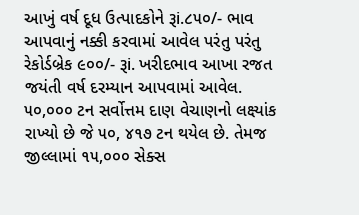આખું વર્ષ દૂધ ઉત્પાદકોને રૂi.૮૫૦/- ભાવ આપવાનું નક્કી કરવામાં આવેલ પરંતુ પરંતુ રેકોર્ડબ્રેક ૯૦૦/- રૂi. ખરીદભાવ આખા રજત જયંતી વર્ષ દરમ્યાન આપવામાં આવેલ. ૫૦,૦૦૦ ટન સર્વોત્તમ દાણ વેચાણનો લક્ષ્યાંક રાખ્યો છે જે ૫૦, ૪૧૭ ટન થયેલ છે. તેમજ જીલ્લામાં ૧૫,૦૦૦ સેક્સ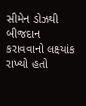સીમેન ડોઝથી બીજદાન કરાવવાનો લક્ષ્યાંક રાખ્યો હતો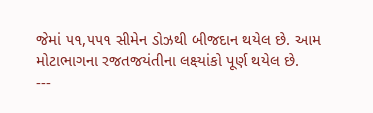જેમાં ૫૧,૫૫૧ સીમેન ડોઝથી બીજદાન થયેલ છે. આમ મોટાભાગના રજતજયંતીના લક્ષ્યાંકો પૂર્ણ થયેલ છે.
---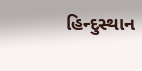હિન્દુસ્થાન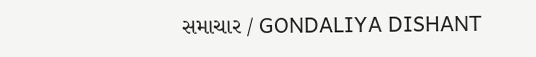સમાચાર / GONDALIYA DISHANT